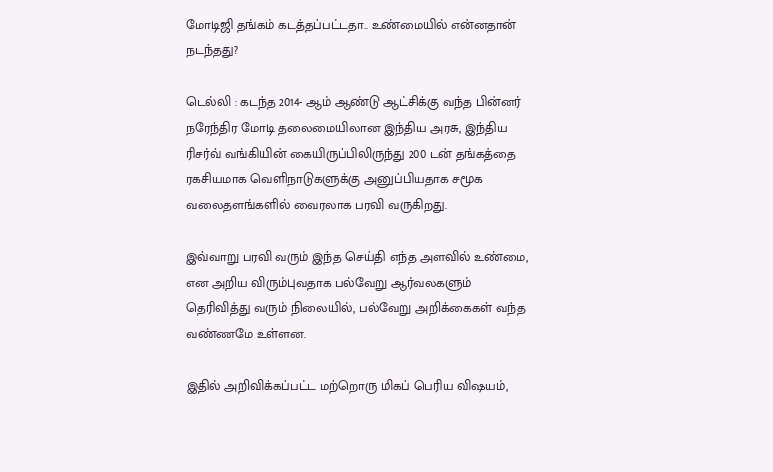மோடிஜி தங்கம் கடத்தப்பட்டதா.. உண்மையில் என்னதான் நடந்தது?

டெல்லி : கடந்த 2014- ஆம் ஆண்டு ஆட்சிக்கு வந்த பின்னர் நரேந்திர மோடி தலைமையிலான இந்திய அரசு, இந்திய ரிசர்வ் வங்கியின் கையிருப்பிலிருந்து 200 டன் தங்கத்தை ரகசியமாக வெளிநாடுகளுக்கு அனுப்பியதாக சமூக வலைதளங்களில் வைரலாக பரவி வருகிறது.

இவ்வாறு பரவி வரும் இந்த செய்தி எந்த அளவில் உண்மை, என அறிய விரும்புவதாக பல்வேறு ஆர்வலகளும் தெரிவித்து வரும் நிலையில், பல்வேறு அறிக்கைகள் வந்த வண்ணமே உள்ளன.

இதில் அறிவிக்கப்பட்ட மற்றொரு மிகப் பெரிய விஷயம்,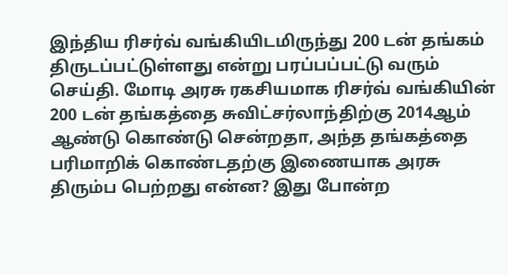இந்திய ரிசர்வ் வங்கியிடமிருந்து 200 டன் தங்கம் திருடப்பட்டுள்ளது என்று பரப்பப்பட்டு வரும் செய்தி. மோடி அரசு ரகசியமாக ரிசர்வ் வங்கியின் 200 டன் தங்கத்தை சுவிட்சர்லாந்திற்கு 2014ஆம் ஆண்டு கொண்டு சென்றதா, அந்த தங்கத்தை பரிமாறிக் கொண்டதற்கு இணையாக அரசு திரும்ப பெற்றது என்ன? இது போன்ற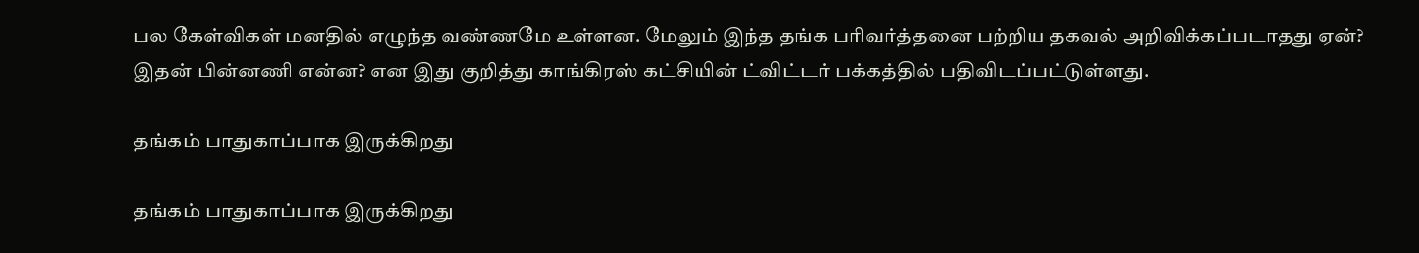பல கேள்விகள் மனதில் எழுந்த வண்ணமே உள்ளன. மேலும் இந்த தங்க பரிவர்த்தனை பற்றிய தகவல் அறிவிக்கப்படாதது ஏன்? இதன் பின்னணி என்ன? என இது குறித்து காங்கிரஸ் கட்சியின் ட்விட்டர் பக்கத்தில் பதிவிடப்பட்டுள்ளது.

தங்கம் பாதுகாப்பாக இருக்கிறது

தங்கம் பாதுகாப்பாக இருக்கிறது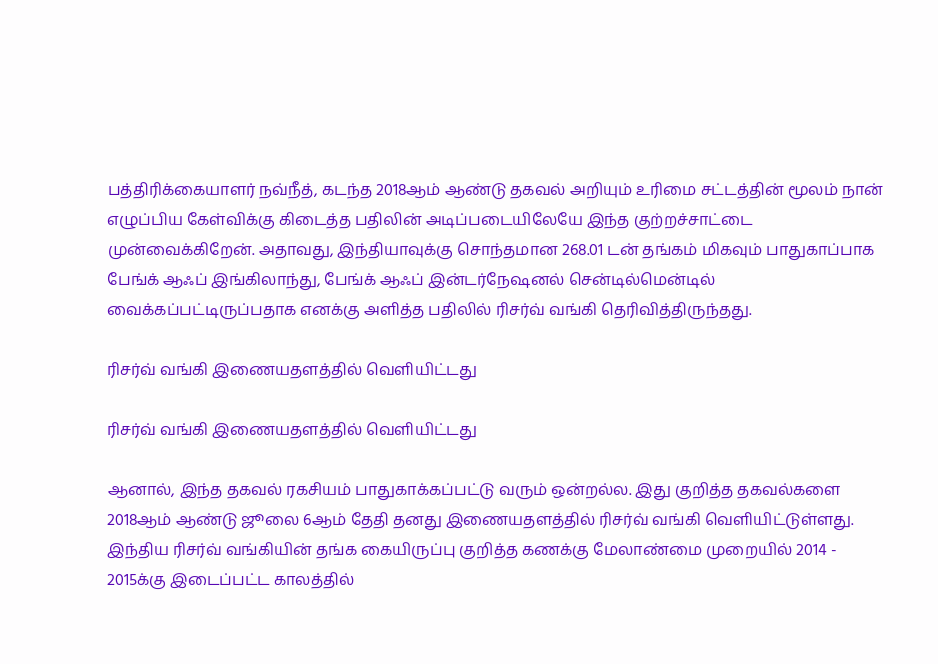பத்திரிக்கையாளர் நவ்நீத், கடந்த 2018ஆம் ஆண்டு தகவல் அறியும் உரிமை சட்டத்தின் மூலம் நான் எழுப்பிய கேள்விக்கு கிடைத்த பதிலின் அடிப்படையிலேயே இந்த குற்றச்சாட்டை முன்வைக்கிறேன். அதாவது, இந்தியாவுக்கு சொந்தமான 268.01 டன் தங்கம் மிகவும் பாதுகாப்பாக பேங்க் ஆஃப் இங்கிலாந்து, பேங்க் ஆஃப் இன்டர்நேஷனல் சென்டில்மென்டில் வைக்கப்பட்டிருப்பதாக எனக்கு அளித்த பதிலில் ரிசர்வ் வங்கி தெரிவித்திருந்தது.

ரிசர்வ் வங்கி இணையதளத்தில் வெளியிட்டது

ரிசர்வ் வங்கி இணையதளத்தில் வெளியிட்டது

ஆனால், இந்த தகவல் ரகசியம் பாதுகாக்கப்பட்டு வரும் ஒன்றல்ல. இது குறித்த தகவல்களை 2018ஆம் ஆண்டு ஜூலை 6ஆம் தேதி தனது இணையதளத்தில் ரிசர்வ் வங்கி வெளியிட்டுள்ளது. இந்திய ரிசர்வ் வங்கியின் தங்க கையிருப்பு குறித்த கணக்கு மேலாண்மை முறையில் 2014 - 2015க்கு இடைப்பட்ட காலத்தில்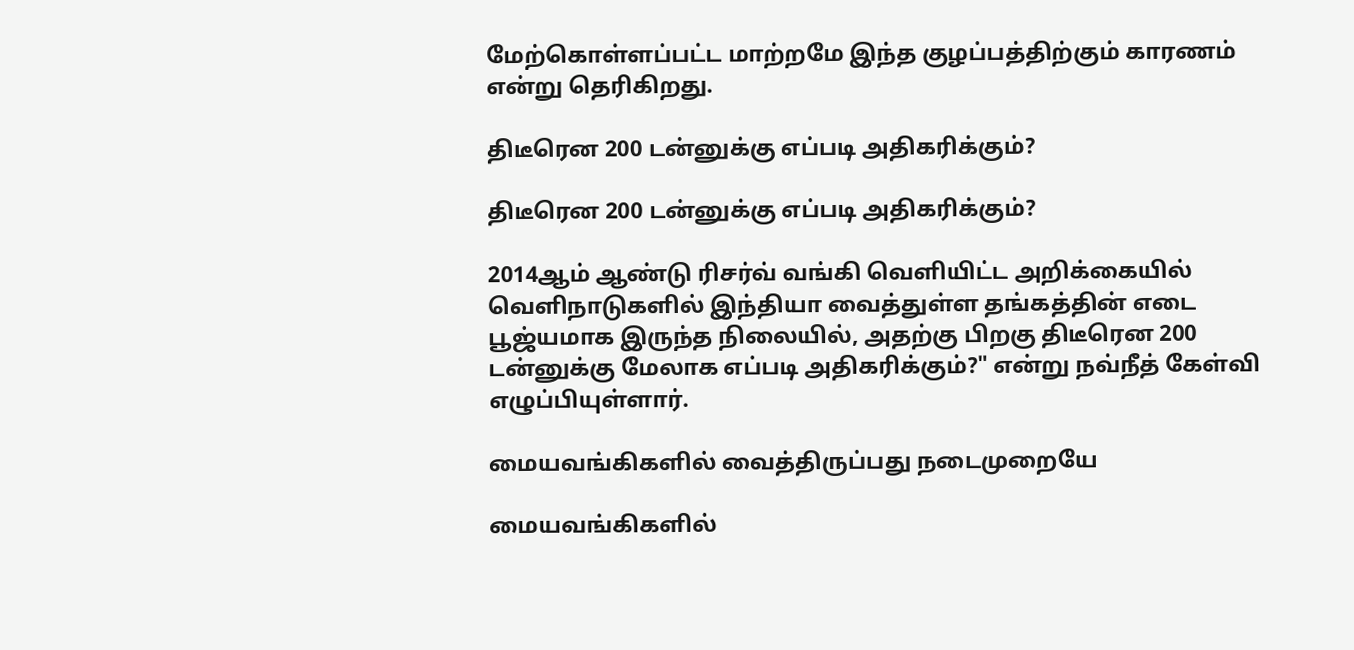மேற்கொள்ளப்பட்ட மாற்றமே இந்த குழப்பத்திற்கும் காரணம் என்று தெரிகிறது.

திடீரென 200 டன்னுக்கு எப்படி அதிகரிக்கும்?

திடீரென 200 டன்னுக்கு எப்படி அதிகரிக்கும்?

2014ஆம் ஆண்டு ரிசர்வ் வங்கி வெளியிட்ட அறிக்கையில் வெளிநாடுகளில் இந்தியா வைத்துள்ள தங்கத்தின் எடை பூஜ்யமாக இருந்த நிலையில், அதற்கு பிறகு திடீரென 200 டன்னுக்கு மேலாக எப்படி அதிகரிக்கும்?" என்று நவ்நீத் கேள்வி எழுப்பியுள்ளார்.

மையவங்கிகளில் வைத்திருப்பது நடைமுறையே

மையவங்கிகளில்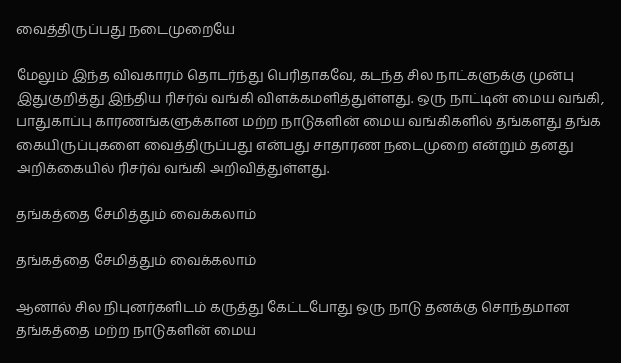வைத்திருப்பது நடைமுறையே

மேலும் இந்த விவகாரம் தொடர்ந்து பெரிதாகவே, கடந்த சில நாட்களுக்கு முன்பு இதுகுறித்து இந்திய ரிசர்வ் வங்கி விளக்கமளித்துள்ளது. ஒரு நாட்டின் மைய வங்கி, பாதுகாப்பு காரணங்களுக்கான மற்ற நாடுகளின் மைய வங்கிகளில் தங்களது தங்க கையிருப்புகளை வைத்திருப்பது என்பது சாதாரண நடைமுறை என்றும் தனது அறிக்கையில் ரிசர்வ் வங்கி அறிவித்துள்ளது.

தங்கத்தை சேமித்தும் வைக்கலாம்

தங்கத்தை சேமித்தும் வைக்கலாம்

ஆனால் சில நிபுனர்களிடம் கருத்து கேட்டபோது ஒரு நாடு தனக்கு சொந்தமான தங்கத்தை மற்ற நாடுகளின் மைய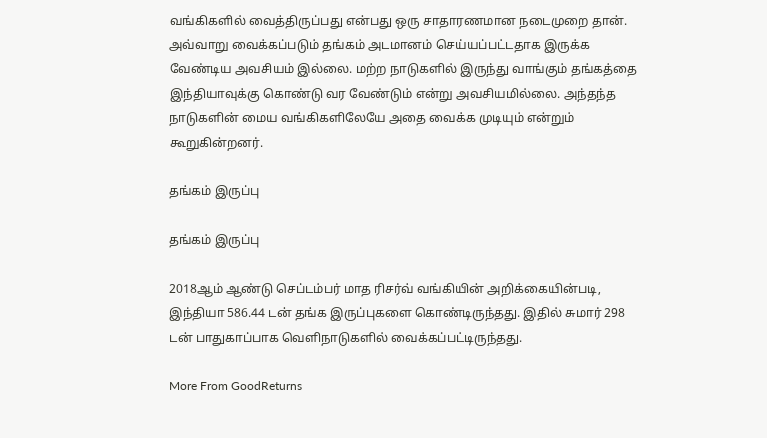வங்கிகளில் வைத்திருப்பது என்பது ஒரு சாதாரணமான நடைமுறை தான். அவ்வாறு வைக்கப்படும் தங்கம் அடமானம் செய்யப்பட்டதாக இருக்க வேண்டிய அவசியம் இல்லை. மற்ற நாடுகளில் இருந்து வாங்கும் தங்கத்தை இந்தியாவுக்கு கொண்டு வர வேண்டும் என்று அவசியமில்லை. அந்தந்த நாடுகளின் மைய வங்கிகளிலேயே அதை வைக்க முடியும் என்றும் கூறுகின்றனர்.

தங்கம் இருப்பு

தங்கம் இருப்பு

2018ஆம் ஆண்டு செப்டம்பர் மாத ரிசர்வ் வங்கியின் அறிக்கையின்படி, இந்தியா 586.44 டன் தங்க இருப்புகளை கொண்டிருந்தது. இதில் சுமார் 298 டன் பாதுகாப்பாக வெளிநாடுகளில் வைக்கப்பட்டிருந்தது.

More From GoodReturns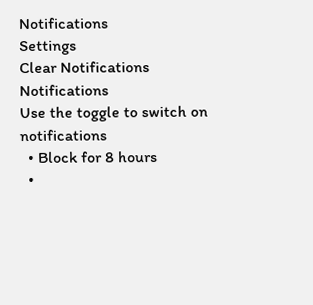Notifications
Settings
Clear Notifications
Notifications
Use the toggle to switch on notifications
  • Block for 8 hours
  •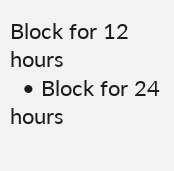Block for 12 hours
  • Block for 24 hours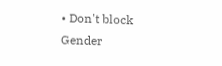• Don't block
Gender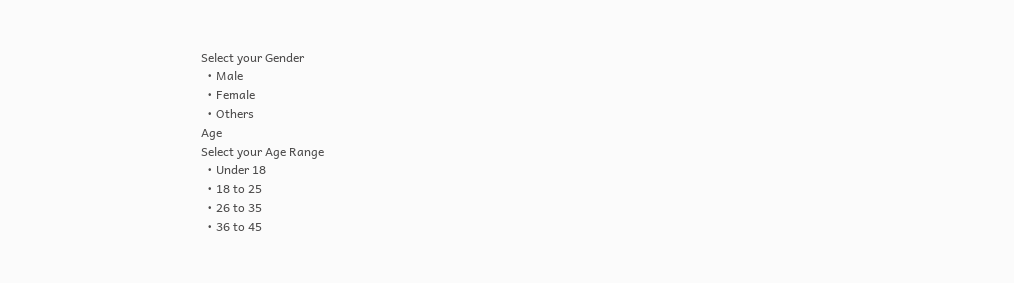Select your Gender
  • Male
  • Female
  • Others
Age
Select your Age Range
  • Under 18
  • 18 to 25
  • 26 to 35
  • 36 to 45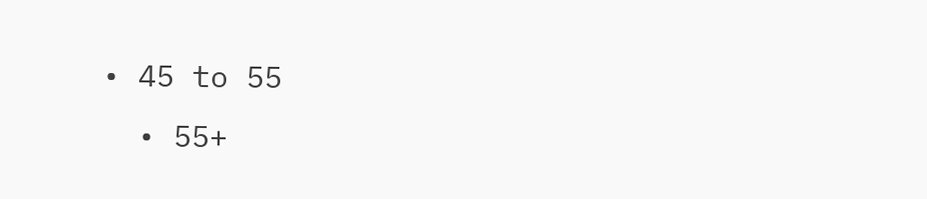• 45 to 55
  • 55+